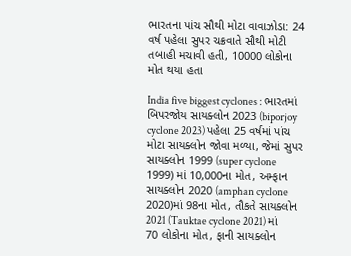ભારતના પાંચ સૌથી મોટા વાવાઝોડા: 24 વર્ષ પહેલા સુપર ચક્રવાતે સૌથી મોટી તબાહી મચાવી હતી, 10000 લોકોના મોત થયા હતા

India five biggest cyclones : ભારતમાં બિપરજોય સાયક્લોન 2023 (biporjoy cyclone 2023) પહેલા 25 વર્ષમાં પાંચ મોટા સાયક્લોન જોવા મળ્યા, જેમાં સુપર સાયક્લોન 1999 (super cyclone 1999) માં 10,000ના મોત, અમ્ફાન સાયક્લોન 2020 (amphan cyclone 2020)માં 98ના મોત, તૌકતે સાયક્લોન 2021 (Tauktae cyclone 2021) માં 70 લોકોના મોત, ફાની સાયક્લોન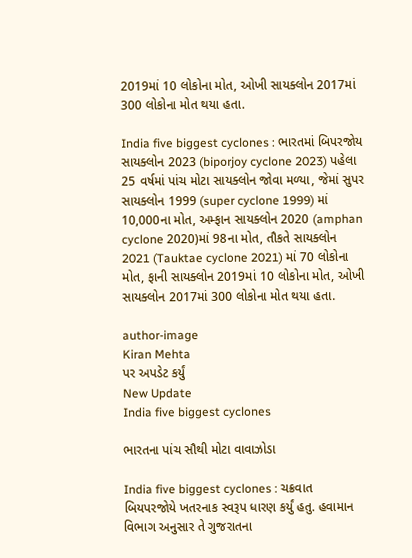2019માં 10 લોકોના મોત, ઓખી સાયક્લોન 2017માં 300 લોકોના મોત થયા હતા.

India five biggest cyclones : ભારતમાં બિપરજોય સાયક્લોન 2023 (biporjoy cyclone 2023) પહેલા 25 વર્ષમાં પાંચ મોટા સાયક્લોન જોવા મળ્યા, જેમાં સુપર સાયક્લોન 1999 (super cyclone 1999) માં 10,000ના મોત, અમ્ફાન સાયક્લોન 2020 (amphan cyclone 2020)માં 98ના મોત, તૌકતે સાયક્લોન 2021 (Tauktae cyclone 2021) માં 70 લોકોના મોત, ફાની સાયક્લોન 2019માં 10 લોકોના મોત, ઓખી સાયક્લોન 2017માં 300 લોકોના મોત થયા હતા.

author-image
Kiran Mehta
પર અપડેટ કર્યું
New Update
India five biggest cyclones

ભારતના પાંચ સૌથી મોટા વાવાઝોડા

India five biggest cyclones : ચક્રવાત બિયપરજોયે ખતરનાક સ્વરૂપ ધારણ કર્યું હતુ. હવામાન વિભાગ અનુસાર તે ગુજરાતના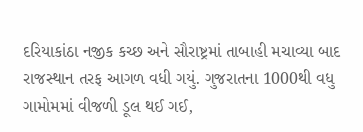દરિયાકાંઠા નજીક કચ્છ અને સૌરાષ્ટ્રમાં તાબાહી મચાવ્યા બાદ રાજસ્થાન તરફ આગળ વધી ગયું. ગુજરાતના 1000થી વધુ ગામોમમાં વીજળી ડૂલ થઈ ગઈ,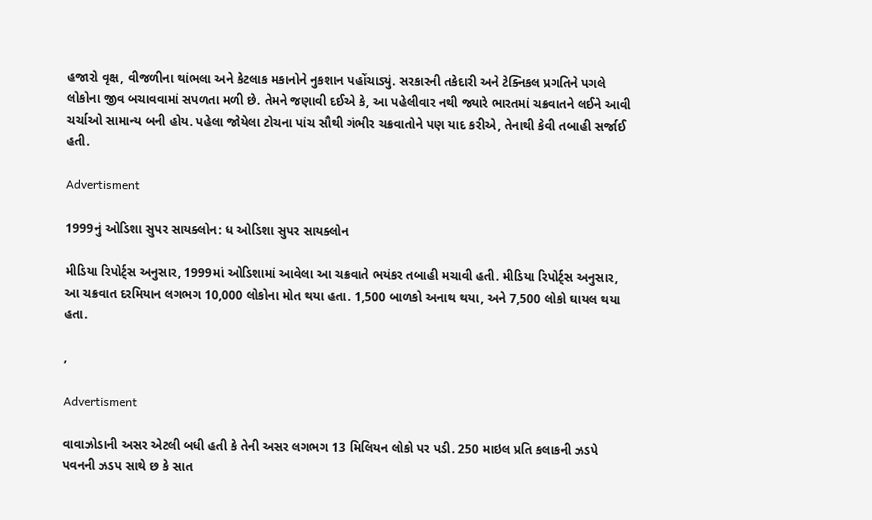હજારો વૃક્ષ, વીજળીના થાંભલા અને કેટલાક મકાનોને નુકશાન પહોંચાડ્યું. સરકારની તકેદારી અને ટેક્નિકલ પ્રગતિને પગલે લોકોના જીવ બચાવવામાં સપળતા મળી છે. તેમને જણાવી દઈએ કે, આ પહેલીવાર નથી જ્યારે ભારતમાં ચક્રવાતને લઈને આવી ચર્ચાઓ સામાન્ય બની હોય. પહેલા જોયેલા ટોચના પાંચ સૌથી ગંભીર ચક્રવાતોને પણ યાદ કરીએ, તેનાથી કેવી તબાહી સર્જાઈ હતી.

Advertisment

1999નું ઓડિશા સુપર સાયક્લોન: ધ ઓડિશા સુપર સાયક્લોન

મીડિયા રિપોર્ટ્સ અનુસાર, 1999માં ઓડિશામાં આવેલા આ ચક્રવાતે ભયંકર તબાહી મચાવી હતી. મીડિયા રિપોર્ટ્સ અનુસાર, આ ચક્રવાત દરમિયાન લગભગ 10,000 લોકોના મોત થયા હતા. 1,500 બાળકો અનાથ થયા, અને 7,500 લોકો ઘાયલ થયા હતા.

,

Advertisment

વાવાઝોડાની અસર એટલી બધી હતી કે તેની અસર લગભગ 13 મિલિયન લોકો પર પડી. 250 માઇલ પ્રતિ કલાકની ઝડપે પવનની ઝડપ સાથે છ કે સાત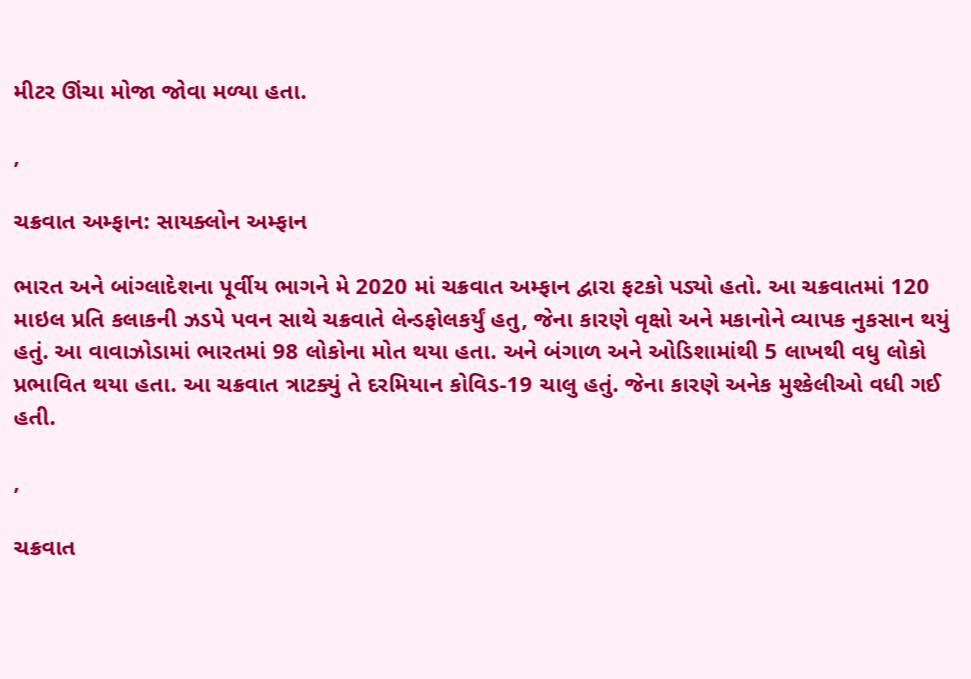મીટર ઊંચા મોજા જોવા મળ્યા હતા.

,

ચક્રવાત અમ્ફાન: સાયક્લોન અમ્ફાન

ભારત અને બાંગ્લાદેશના પૂર્વીય ભાગને મે 2020 માં ચક્રવાત અમ્ફાન દ્વારા ફટકો પડ્યો હતો. આ ચક્રવાતમાં 120 માઇલ પ્રતિ કલાકની ઝડપે પવન સાથે ચક્રવાતે લેન્ડફોલકર્યું હતુ, જેના કારણે વૃક્ષો અને મકાનોને વ્યાપક નુકસાન થયું હતું. આ વાવાઝોડામાં ભારતમાં 98 લોકોના મોત થયા હતા. અને બંગાળ અને ઓડિશામાંથી 5 લાખથી વધુ લોકો પ્રભાવિત થયા હતા. આ ચક્રવાત ત્રાટક્યું તે દરમિયાન કોવિડ-19 ચાલુ હતું. જેના કારણે અનેક મુશ્કેલીઓ વધી ગઈ હતી.

,

ચક્રવાત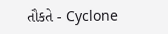તૌકતે - Cyclone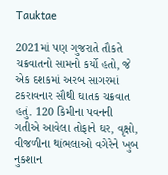Tauktae

2021માં પણ ગુજરાતે તૌકતે ચક્રવાતનો સામનો કર્યો હતો, જે એક દશકમાં અરબ સાગરમાં ટકરાવનાર સૌથી ઘાતક ચક્રવાત હતું. 120 કિમીના પવનની ગતીએ આવેલા તોફાને ઘર, વૃક્ષો, વીજળીના થાંભલાઓ વગેરેને ખુબ નુકશાન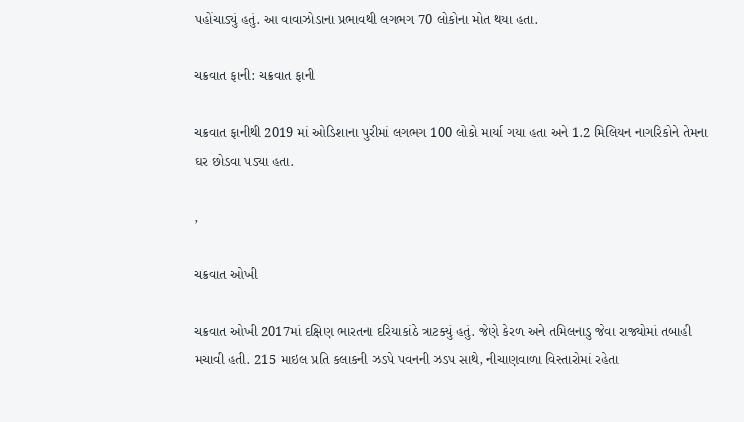પહોંચાડ્યું હતું. આ વાવાઝોડાના પ્રભાવથી લગભગ 70 લોકોના મોત થયા હતા.

ચક્રવાત ફાની: ચક્રવાત ફાની

ચક્રવાત ફાનીથી 2019 માં ઓડિશાના પુરીમાં લગભગ 100 લોકો માર્યા ગયા હતા અને 1.2 મિલિયન નાગરિકોને તેમના ઘર છોડવા પડ્યા હતા.

,

ચક્રવાત ઓખી

ચક્રવાત ઓખી 2017માં દક્ષિણ ભારતના દરિયાકાંઠે ત્રાટક્યું હતું. જેણે કેરળ અને તમિલનાડુ જેવા રાજ્યોમાં તબાહી મચાવી હતી. 215 માઇલ પ્રતિ કલાકની ઝડપે પવનની ઝડપ સાથે, નીચાણવાળા વિસ્તારોમાં રહેતા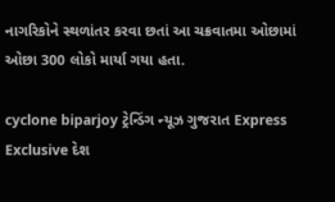નાગરિકોને સ્થળાંતર કરવા છતાં આ ચક્રવાતમા ઓછામાં ઓછા 300 લોકો માર્યા ગયા હતા.

cyclone biparjoy ટ્રેન્ડિંગ ન્યૂઝ ગુજરાત Express Exclusive દેશ